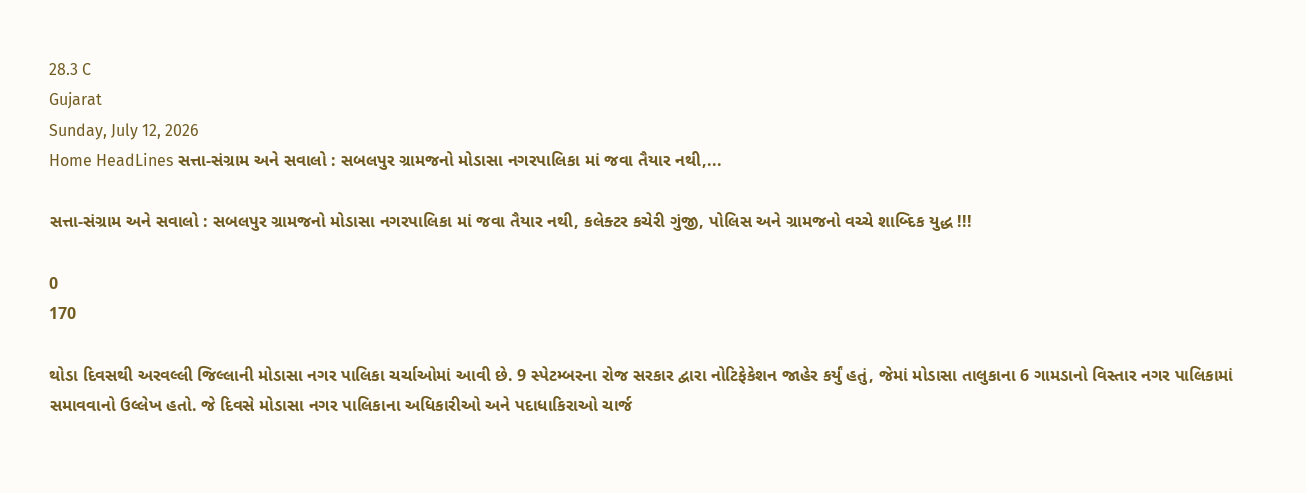28.3 C
Gujarat
Sunday, July 12, 2026
Home HeadLines સત્તા-સંગ્રામ અને સવાલો : સબલપુર ગ્રામજનો મોડાસા નગરપાલિકા માં જવા તૈયાર નથી,...

સત્તા-સંગ્રામ અને સવાલો : સબલપુર ગ્રામજનો મોડાસા નગરપાલિકા માં જવા તૈયાર નથી, કલેક્ટર કચેરી ગુંજી, પોલિસ અને ગ્રામજનો વચ્ચે શાબ્દિક યુદ્ધ !!!

0
170

થોડા દિવસથી અરવલ્લી જિલ્લાની મોડાસા નગર પાલિકા ચર્ચાઓમાં આવી છે. 9 સ્પેટમ્બરના રોજ સરકાર દ્વારા નોટિફેકેશન જાહેર કર્યું હતું, જેમાં મોડાસા તાલુકાના 6 ગામડાનો વિસ્તાર નગર પાલિકામાં સમાવવાનો ઉલ્લેખ હતો. જે દિવસે મોડાસા નગર પાલિકાના અધિકારીઓ અને પદાધાકિરાઓ ચાર્જ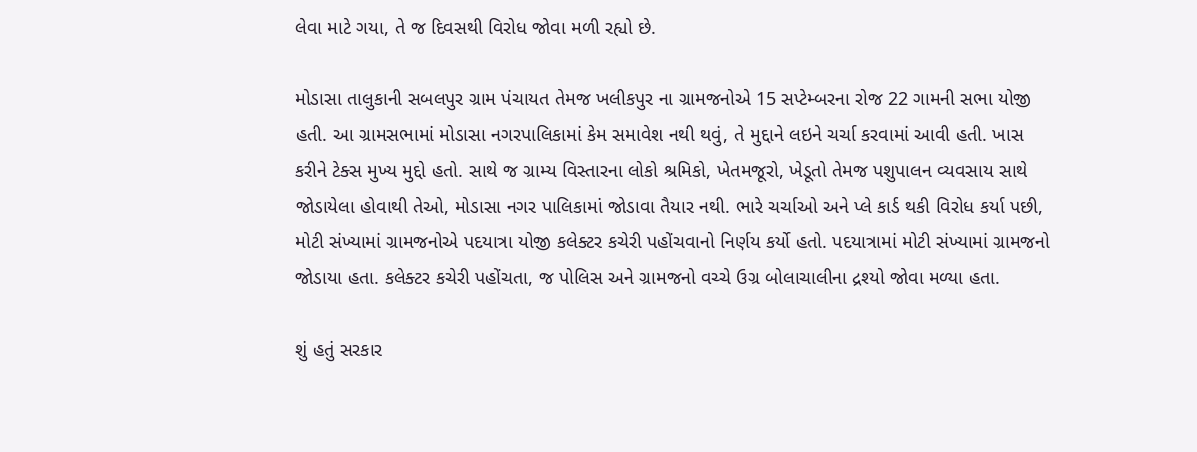લેવા માટે ગયા, તે જ દિવસથી વિરોધ જોવા મળી રહ્યો છે.

મોડાસા તાલુકાની સબલપુર ગ્રામ પંચાયત તેમજ ખલીકપુર ના ગ્રામજનોએ 15 સપ્ટેમ્બરના રોજ 22 ગામની સભા યોજી હતી. આ ગ્રામસભામાં મોડાસા નગરપાલિકામાં કેમ સમાવેશ નથી થવું, તે મુદ્દાને લઇને ચર્ચા કરવામાં આવી હતી. ખાસ કરીને ટેક્સ મુખ્ય મુદ્દો હતો. સાથે જ ગ્રામ્ય વિસ્તારના લોકો શ્રમિકો, ખેતમજૂરો, ખેડૂતો તેમજ પશુપાલન વ્યવસાય સાથે જોડાયેલા હોવાથી તેઓ, મોડાસા નગર પાલિકામાં જોડાવા તૈયાર નથી. ભારે ચર્ચાઓ અને પ્લે કાર્ડ થકી વિરોધ કર્યા પછી, મોટી સંખ્યામાં ગ્રામજનોએ પદયાત્રા યોજી કલેક્ટર કચેરી પહોંચવાનો નિર્ણય કર્યો હતો. પદયાત્રામાં મોટી સંખ્યામાં ગ્રામજનો જોડાયા હતા. કલેક્ટર કચેરી પહોંચતા, જ પોલિસ અને ગ્રામજનો વચ્ચે ઉગ્ર બોલાચાલીના દ્રશ્યો જોવા મળ્યા હતા.

શું હતું સરકાર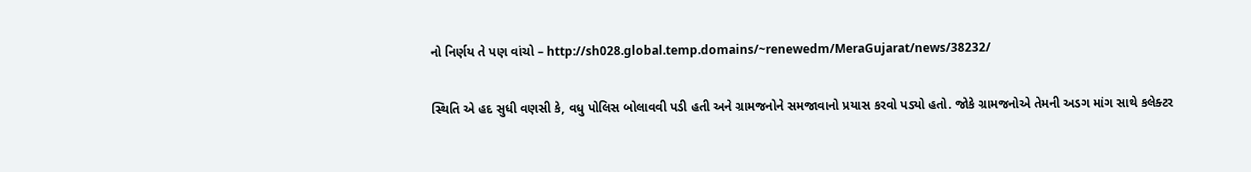નો નિર્ણય તે પણ વાંચો – http://sh028.global.temp.domains/~renewedm/MeraGujarat/news/38232/

સ્થિતિ એ હદ સુધી વણસી કે, વધુ પોલિસ બોલાવવી પડી હતી અને ગ્રામજનોને સમજાવાનો પ્રયાસ કરવો પડ્યો હતો. જોકે ગ્રામજનોએ તેમની અડગ માંગ સાથે કલેક્ટર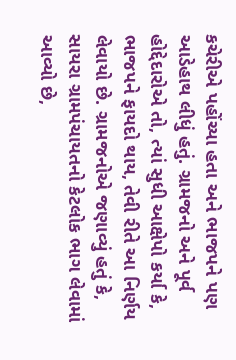કચેરીએ પહોંચ્યા હતા અને ભાજપને પણ આડેહાથ લીધું હતું. ગ્રામજનો અને પૂર્વ હોદ્દેદારોએ તો, ત્યાં સુધી આક્ષેપો કર્યા કે, ભાજપને ફાયદો થાય, તેવી રીતે આ નિર્ણય લેવાયો છે. ગ્રામજનોએ જણાવ્યું હતું કે, સાયરા ગ્રામપંચાયતનો કેટલોક ભાગ લેવામાં આવ્યો છે,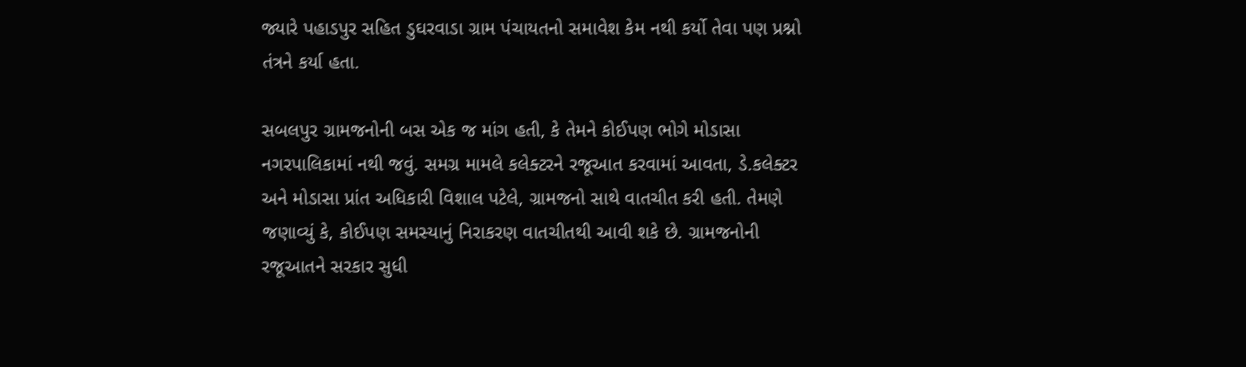જ્યારે પહાડપુર સહિત ડુઘરવાડા ગ્રામ પંચાયતનો સમાવેશ કેમ નથી કર્યો તેવા પણ પ્રશ્નો તંત્રને કર્યા હતા.

સબલપુર ગ્રામજનોની બસ એક જ માંગ હતી, કે તેમને કોઈપણ ભોગે મોડાસા નગરપાલિકામાં નથી જવું. સમગ્ર મામલે કલેક્ટરને રજૂઆત કરવામાં આવતા, ડે.કલેક્ટર અને મોડાસા પ્રાંત અધિકારી વિશાલ પટેલે, ગ્રામજનો સાથે વાતચીત કરી હતી. તેમણે જણાવ્યું કે, કોઈપણ સમસ્યાનું નિરાકરણ વાતચીતથી આવી શકે છે. ગ્રામજનોની રજૂઆતને સરકાર સુધી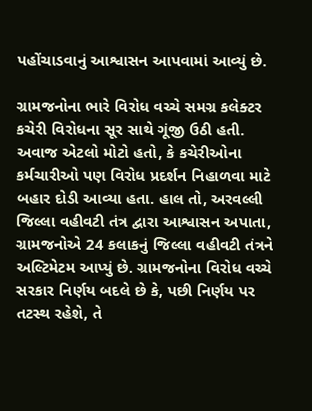પહોંચાડવાનું આશ્વાસન આપવામાં આવ્યું છે.

ગ્રામજનોના ભારે વિરોધ વચ્ચે સમગ્ર કલેક્ટર કચેરી વિરોધના સૂર સાથે ગૂંજી ઉઠી હતી. અવાજ એટલો મોટો હતો, કે કચેરીઓના કર્મચારીઓ પણ વિરોધ પ્રદર્શન નિહાળવા માટે બહાર દોડી આવ્યા હતા. હાલ તો, અરવલ્લી જિલ્લા વહીવટી તંત્ર દ્વારા આશ્વાસન અપાતા, ગ્રામજનોએ 24 કલાકનું જિલ્લા વહીવટી તંત્રને અલ્ટિમેટમ આપ્યું છે. ગ્રામજનોના વિરોધ વચ્ચે સરકાર નિર્ણય બદલે છે કે, પછી નિર્ણય પર તટસ્થ રહેશે, તે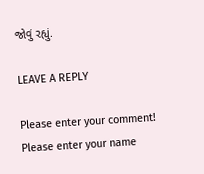જોવું રહ્યું.

LEAVE A REPLY

Please enter your comment!
Please enter your name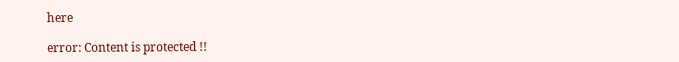here

error: Content is protected !!